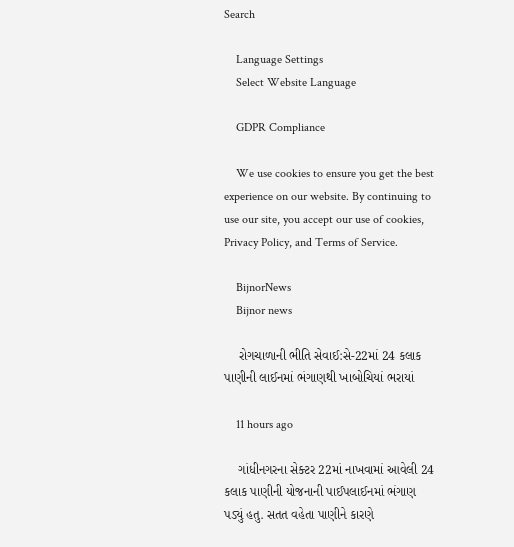Search

    Language Settings
    Select Website Language

    GDPR Compliance

    We use cookies to ensure you get the best experience on our website. By continuing to use our site, you accept our use of cookies, Privacy Policy, and Terms of Service.

    BijnorNews
    Bijnor news

    રોગચાળાની ભીતિ સેવાઈ:સે-22માં 24 કલાક પાણીની લાઈનમાં ભંગાણથી ખાબોચિયાં ભરાયાં

    11 hours ago

    ગાંધીનગરના સેક્ટર 22માં નાખવામાં આવેલી 24 કલાક પાણીની યોજનાની પાઈપલાઈનમાં ભંગાણ પડ્યું હતુ. સતત વહેતા પાણીને કારણે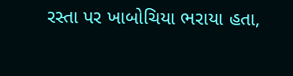રસ્તા પર ખાબોચિયા ભરાયા હતા,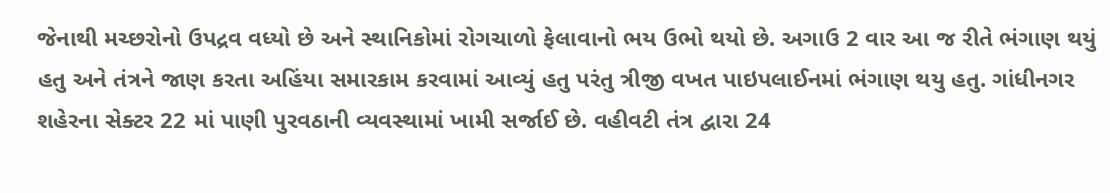જેનાથી મચ્છરોનો ઉપદ્રવ વધ્યો છે અને સ્થાનિકોમાં રોગચાળો ફેલાવાનો ભય ઉભો થયો છે. અગાઉ 2 વાર આ જ રીતે ભંગાણ થયું હતુ અને તંત્રને જાણ કરતા અહિંયા સમારકામ કરવામાં આવ્યું હતુ પરંતુ ત્રીજી વખત પાઇપલાઈનમાં ભંગાણ થયુ હતુ. ગાંધીનગર શહેરના સેક્ટર 22 માં પાણી પુરવઠાની વ્યવસ્થામાં ખામી સર્જાઈ છે. વહીવટી તંત્ર દ્વારા 24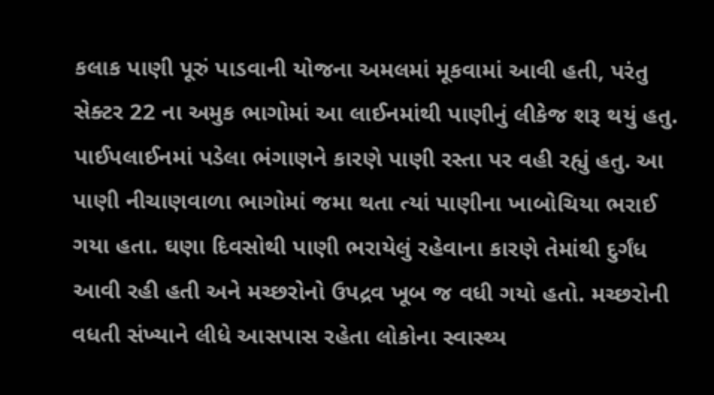કલાક પાણી પૂરું પાડવાની યોજના અમલમાં મૂકવામાં આવી હતી, પરંતુ સેક્ટર 22 ના અમુક ભાગોમાં આ લાઈનમાંથી પાણીનું લીકેજ શરૂ થયું હતુ. પાઈપલાઈનમાં પડેલા ભંગાણને કારણે પાણી રસ્તા પર વહી રહ્યું હતુ. આ પાણી નીચાણવાળા ભાગોમાં જમા થતા ત્યાં પાણીના ખાબોચિયા ભરાઈ ગયા હતા. ઘણા દિવસોથી પાણી ભરાયેલું રહેવાના કારણે તેમાંથી દુર્ગંધ આવી રહી હતી અને મચ્છરોનો ઉપદ્રવ ખૂબ જ વધી ગયો હતો. મચ્છરોની વધતી સંખ્યાને લીધે આસપાસ રહેતા લોકોના સ્વાસ્થ્ય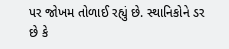પર જોખમ તોળાઈ રહ્યું છે. સ્થાનિકોને ડર છે કે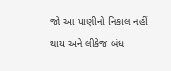જો આ પાણીનો નિકાલ નહીં થાય અને લીકેજ બંધ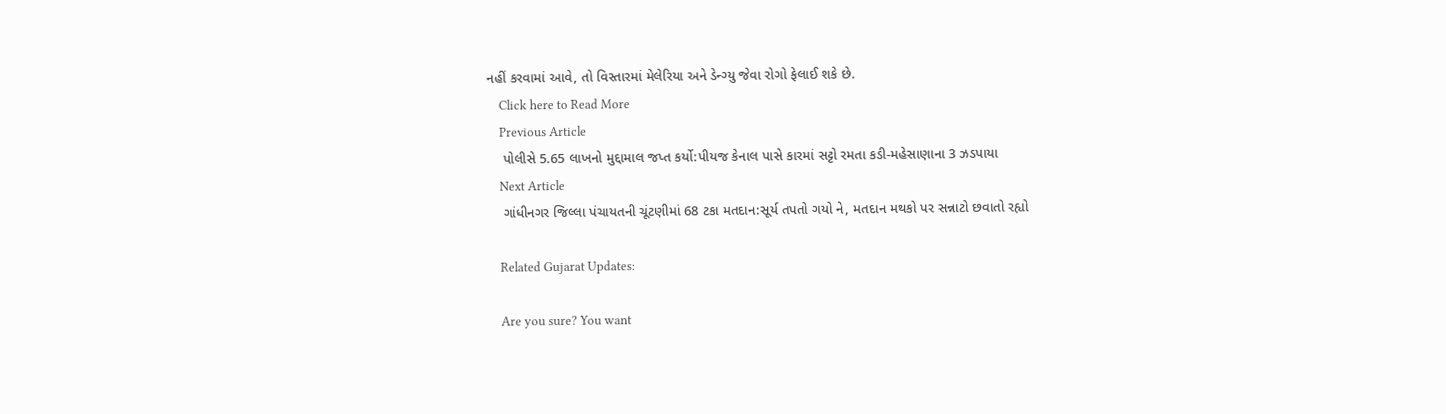નહીં કરવામાં આવે, તો વિસ્તારમાં મેલેરિયા અને ડેન્ગ્યુ જેવા રોગો ફેલાઈ શકે છે.
    Click here to Read More
    Previous Article
    પોલીસે 5.65 લાખનો મુદ્દામાલ જપ્ત કર્યો:પીયજ કેનાલ પાસે કારમાં સટ્ટો રમતા કડી-મહેસાણાના 3 ઝડપાયા
    Next Article
    ગાંધીનગર જિલ્લા પંચાયતની ચૂંટણીમાં 68 ટકા મતદાન:સૂર્ય તપતો ગયો ને, મતદાન મથકો પર સન્નાટો છવાતો રહ્યો

    Related Gujarat Updates:

    Are you sure? You want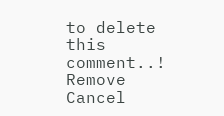to delete this comment..! Remove Cancel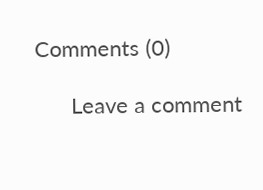Comments (0)

      Leave a comment